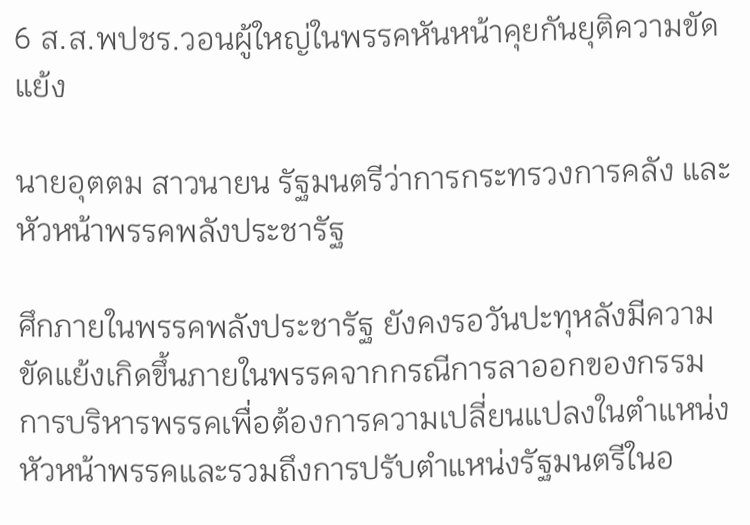6 ส.ส.พปชร.วอนผู้ใหญ่ในพรรคหันหน้าคุยกันยุติความขัดแย้ง

นายอุตตม สาวนายน รัฐมนตรีว่าการกระทรวงการคลัง และหัวหน้าพรรคพลังประชารัฐ

ศึกภายในพรรคพลังประชารัฐ ยังคงรอวันปะทุหลังมีความขัดแย้งเกิดขึ้นภายในพรรคจากกรณีการลาออกของกรรมการบริหารพรรคเพื่อต้องการความเปลี่ยนแปลงในตำแหน่งหัวหน้าพรรคและรวมถึงการปรับตำแหน่งรัฐมนตรีในอ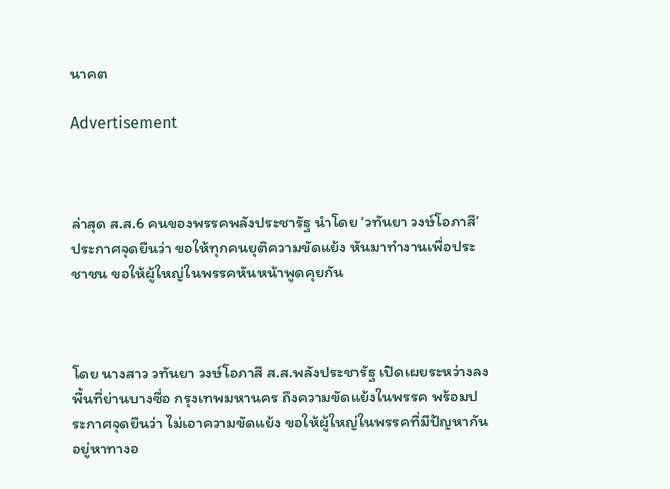นาคต

Advertisement



ล่าสุด ส.ส.6 คนของพรรคพลังประชารัฐ นำโดย ‘วทันยา วงษ์โอภาสี’ ประกาศจุดยืนว่า ขอให้ทุกคนยุติความขัดแย้ง หันมาทำงานเพื่อประชาชน ขอให้ผู้ใหญ่ในพรรคหันหน้าพูดคุยกัน



โดย นางสาว วทันยา วงษ์โอภาสี ส.ส.พลังประชารัฐ เปิดเผยระหว่างลงพื้นที่ย่านบางซื่อ กรุงเทพมหานคร ถึงความขัดแย้งในพรรค พร้อมประกาศจุดยืนว่า ไม่เอาความขัดแย้ง ขอให้ผู้ใหญ่ในพรรคที่มีปัญหากันอยู่หาทางอ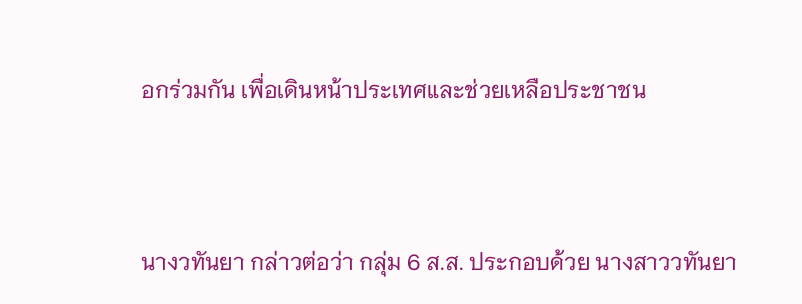อกร่วมกัน เพื่อเดินหน้าประเทศและช่วยเหลือประชาชน



นางวทันยา กล่าวต่อว่า กลุ่ม 6 ส.ส. ประกอบด้วย นางสาววทันยา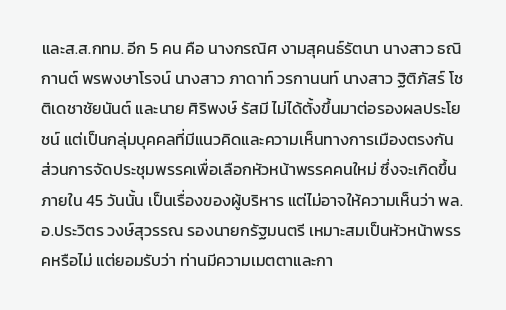และส.ส.กทม. อีก 5 คน คือ นางกรณิศ งามสุคนธ์รัตนา นางสาว ธณิกานต์ พรพงษาโรจน์ นางสาว ภาดาท์ วรกานนท์ นางสาว ฐิติภัสร์ โชติเดชาชัยนันต์ และนาย ศิริพงษ์ รัสมี ไม่ได้ตั้งขึ้นมาต่อรองผลประโยชน์ แต่เป็นกลุ่มบุคคลที่มีแนวคิดและความเห็นทางการเมืองตรงกัน ส่วนการจัดประชุมพรรคเพื่อเลือกหัวหน้าพรรคคนใหม่ ซึ่งจะเกิดขึ้นภายใน 45 วันนั้น เป็นเรื่องของผู้บริหาร แต่ไม่อาจให้ความเห็นว่า พล.อ.ประวิตร วงษ์สุวรรณ รองนายกรัฐมนตรี เหมาะสมเป็นหัวหน้าพรรคหรือไม่ แต่ยอมรับว่า ท่านมีความเมตตาและกา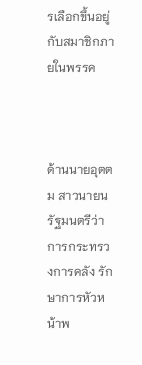รเลือกขึ้นอยู่กับสมาชิกภายในพรรค



ด้านนายอุตตม สาวนายน รัฐมนตรีว่าการกระทรวงการคลัง รักษาการหัวหน้าพ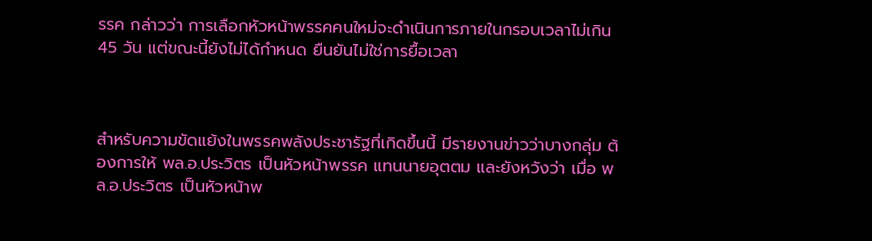รรค กล่าวว่า การเลือกหัวหน้าพรรคคนใหม่จะดำเนินการภายในกรอบเวลาไม่เกิน 45 วัน แต่ขณะนี้ยังไม่ได้กำหนด ยืนยันไม่ใช่การยื้อเวลา



สำหรับความขัดแย้งในพรรคพลังประชารัฐที่เกิดขึ้นนี้ มีรายงานข่าวว่าบางกลุ่ม ต้องการให้ พล.อ.ประวิตร เป็นหัวหน้าพรรค แทนนายอุตตม และยังหวังว่า เมื่อ พล.อ.ประวิตร เป็นหัวหน้าพ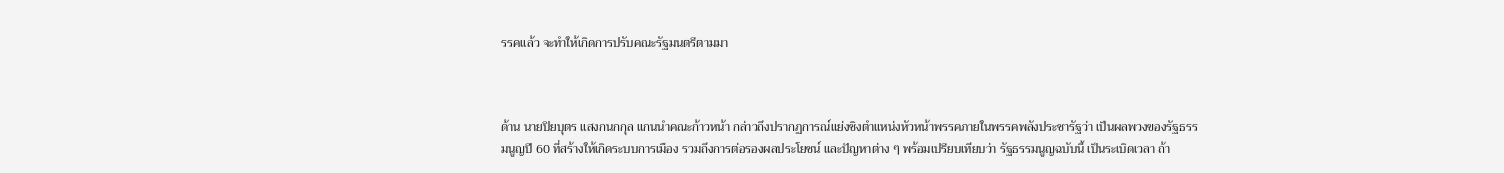รรคแล้ว จะทำให้เกิดการปรับคณะรัฐมนตรีตามมา



ด้าน นายปิยบุตร แสงกนกกุล แกนนำคณะก้าวหน้า กล่าวถึงปรากฏการณ์แย่งชิงตำแหน่งหัวหน้าพรรคภายในพรรคพลังประชารัฐว่า เป็นผลพวงของรัฐธรรมนูญปี 60 ที่สร้างให้เกิดระบบการเมือง รวมถึงการต่อรองผลประโยชน์ และปัญหาต่าง ๆ พร้อมเปรียบเทียบว่า รัฐธรรมนูญฉบับนี้ เป็นระเบิดเวลา ถ้า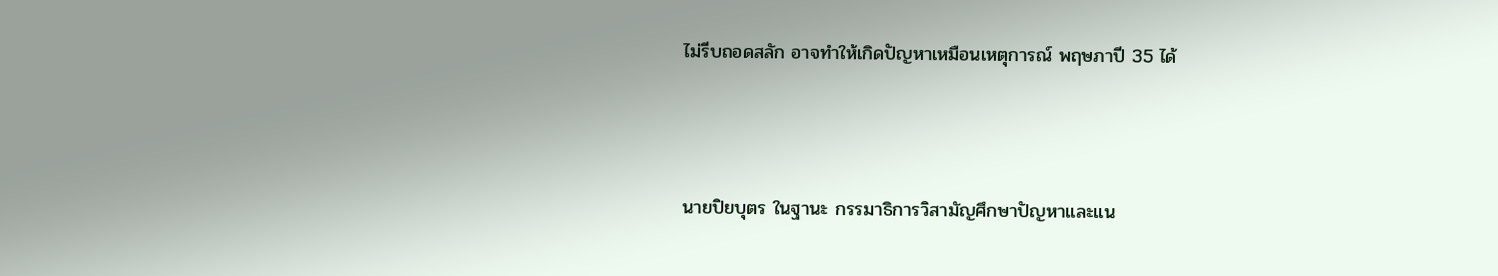ไม่รีบถอดสลัก อาจทำให้เกิดปัญหาเหมือนเหตุการณ์ พฤษภาปี 35 ได้



นายปิยบุตร ในฐานะ กรรมาธิการวิสามัญศึกษาปัญหาและแน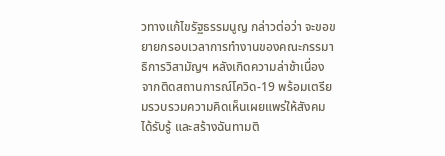วทางแก้ไขรัฐธรรมนูญ กล่าวต่อว่า จะขอขยายกรอบเวลาการทำงานของคณะกรรมาธิการวิสามัญฯ หลังเกิดความล่าช้าเนื่องจากติดสถานการณ์โควิด-19 พร้อมเตรียมรวบรวมความคิดเห็นเผยแพร่ให้สังคมได้รับรู้ และสร้างฉันทามติ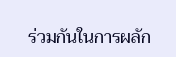ร่วมกันในการผลัก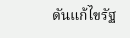ดันแก้ไขรัฐ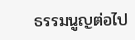ธรรมนูญต่อไป